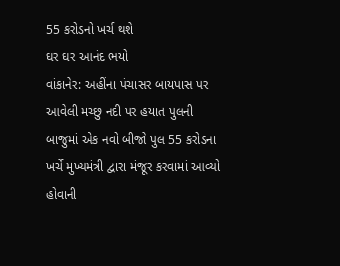55 કરોડનો ખર્ચ થશે
ઘર ઘર આનંદ ભયો
વાંકાનેર: અહીંના પંચાસર બાયપાસ પર આવેલી મચ્છુ નદી પર હયાત પુલની બાજુમાં એક નવો બીજો પુલ 55 કરોડના ખર્ચે મુખ્યમંત્રી દ્વારા મંજૂર કરવામાં આવ્યો હોવાની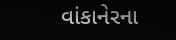વાંકાનેરના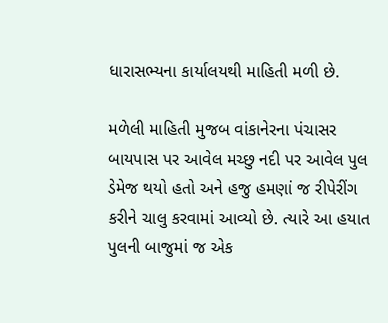ધારાસભ્યના કાર્યાલયથી માહિતી મળી છે.

મળેલી માહિતી મુજબ વાંકાનેરના પંચાસર બાયપાસ પર આવેલ મચ્છુ નદી પર આવેલ પુલ ડેમેજ થયો હતો અને હજુ હમણાં જ રીપેરીંગ કરીને ચાલુ કરવામાં આવ્યો છે. ત્યારે આ હયાત પુલની બાજુમાં જ એક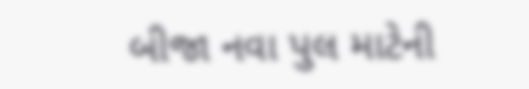બીજા નવા પુલ માટેની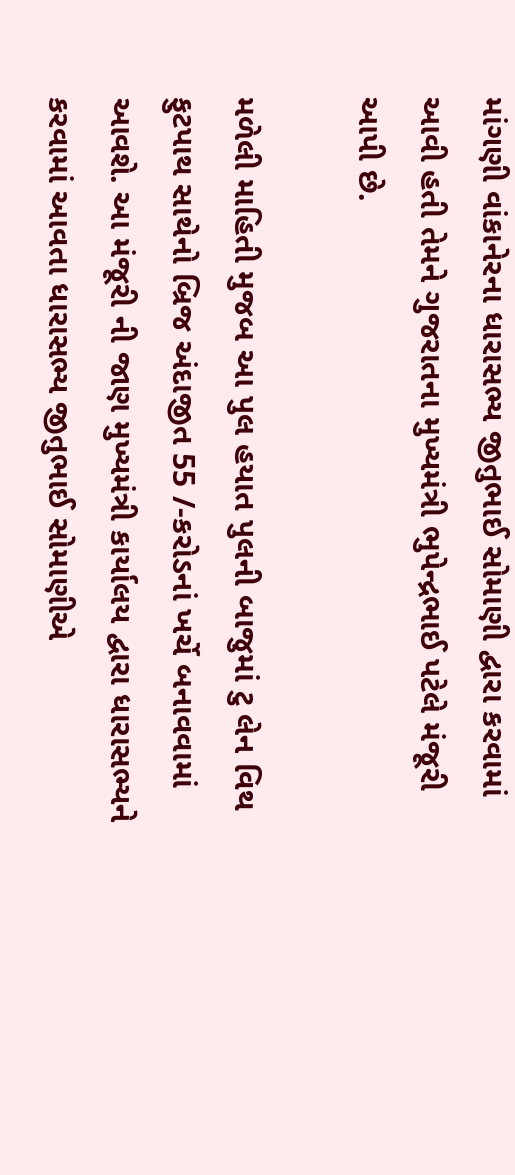માંગણી વાંકાનેરના ધારાસભ્ય જીતુભાઈ સોમાણી દ્વારા કરવામાં આવી હતી તેમને ગુજરાતના મુખ્યમંત્રી ભુપેન્દ્રભાઈ પટેલે મંજૂરી આપી છે.

મળેલી માહિતી મુજબ આ પુલ હયાત પુલની બાજુમાં ટુ લેન વિથ ફુટપાથ સાથેનો બ્રિજ અંદાજીત 55 /-કરોડનાં ખર્ચે બનાવવામાં આવશે. આ મંજૂરી ની જાણ મુખ્યમંત્રી કાર્યાલય દ્વારા ધારાસભ્યને કરવામાં આવતા ધારાસભ્ય જીતુભાઈ સોમાણીએ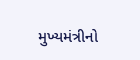મુખ્યમંત્રીનો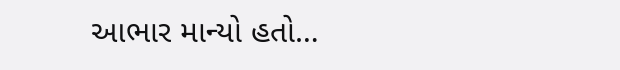આભાર માન્યો હતો…